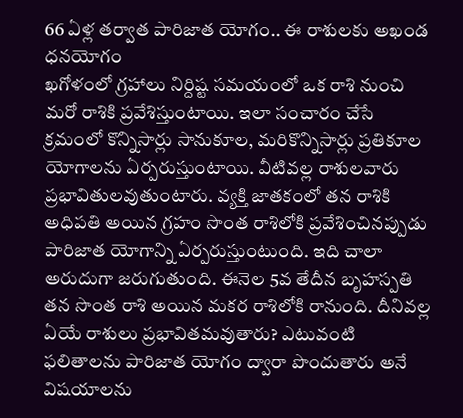66 ఏళ్ల తర్వాత పారిజాత యోగం.. ఈ రాశులకు అఖండ ధనయోగం
ఖగోళంలో గ్రహాలు నిర్దిష్ట సమయంలో ఒక రాశి నుంచి మరో రాశికి ప్రవేశిస్తుంటాయి. ఇలా సంచారం చేసే క్రమంలో కొన్నిసార్లు సానుకూల, మరికొన్నిసార్లు ప్రతికూల యోగాలను ఏర్పరుస్తుంటాయి. వీటివల్ల రాశులవారు ప్రభావితులవుతుంటారు. వ్యక్తి జాతకంలో తన రాశికి అధిపతి అయిన గ్రహం సొంత రాశిలోకి ప్రవేశించినప్పుడు పారిజాత యోగాన్ని ఏర్పరుస్తుంటుంది. ఇది చాలా అరుదుగా జరుగుతుంది. ఈనెల 5వ తేదీన బృహస్పతి తన సొంత రాశి అయిన మకర రాశిలోకి రానుంది. దీనివల్ల ఏయే రాశులు ప్రభావితమవుతారు? ఎటువంటి ఫలితాలను పారిజాత యోగం ద్వారా పొందుతారు అనే విషయాలను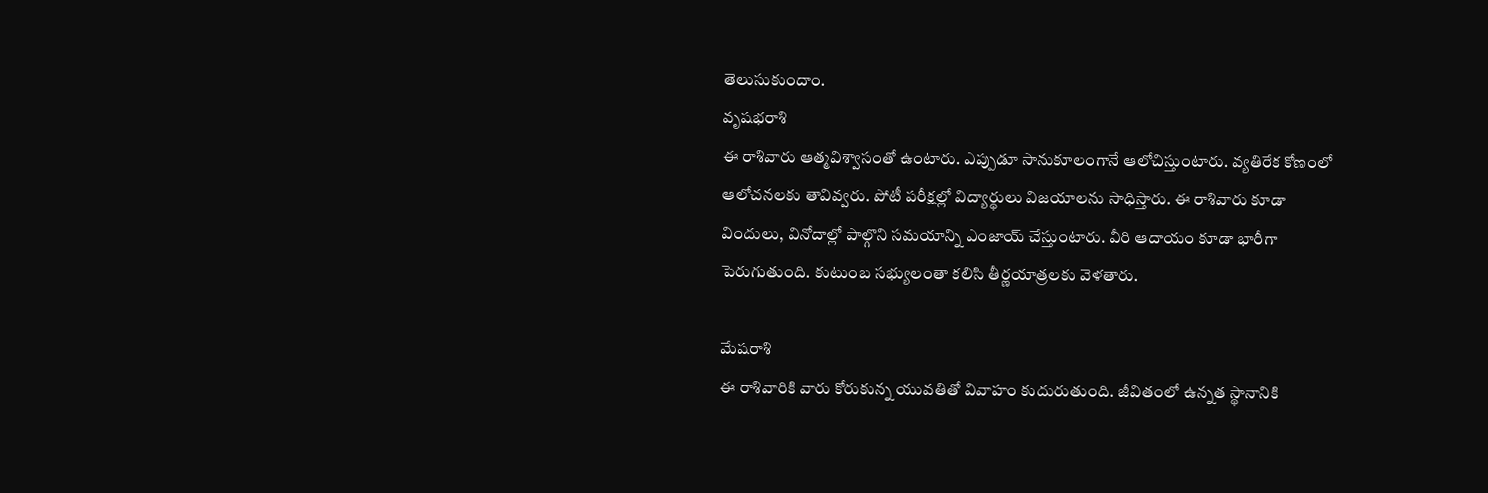తెలుసుకుందాం.
వృషభరాశి
ఈ రాశివారు ఆత్మవిశ్వాసంతో ఉంటారు. ఎప్పుడూ సానుకూలంగానే ఆలోచిస్తుంటారు. వ్యతిరేక కోణంలో ఆలోచనలకు తావివ్వరు. పోటీ పరీక్షల్లో విద్యార్థులు విజయాలను సాధిస్తారు. ఈ రాశివారు కూడా విందులు, వినోదాల్లో పాల్గొని సమయాన్ని ఎంజాయ్ చేస్తుంటారు. వీరి ఆదాయం కూడా భారీగా పెరుగుతుంది. కుటుంబ సభ్యులంతా కలిసి తీర్ణయాత్రలకు వెళతారు.

మేషరాశి
ఈ రాశివారికి వారు కోరుకున్న యువతితో వివాహం కుదురుతుంది. జీవితంలో ఉన్నత స్థానానికి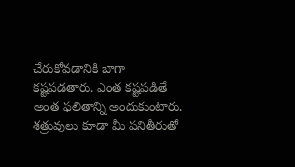చేరుకోవడానికి బాగా కష్టపడతారు. ఎంత కష్టపడితే అంత ఫలితాన్ని అందుకుంటారు. శత్రువులు కూడా మీ పనితీరుతో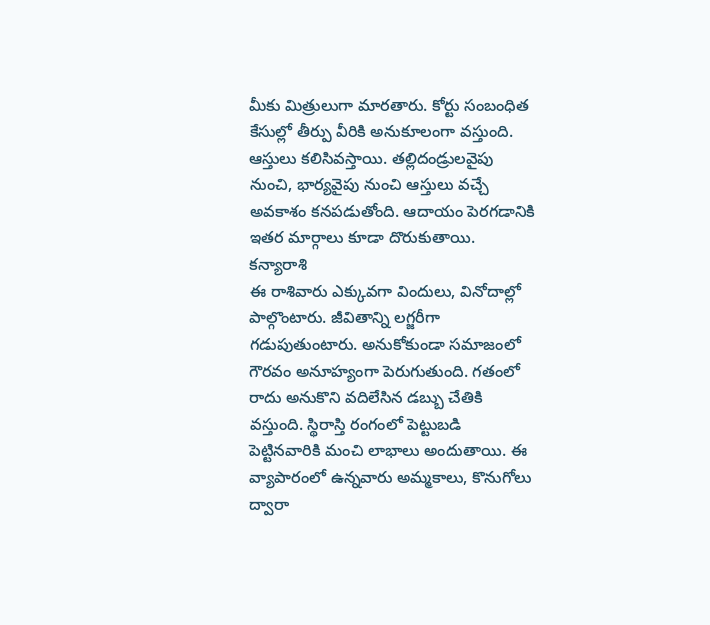మీకు మిత్రులుగా మారతారు. కోర్టు సంబంధిత కేసుల్లో తీర్పు వీరికి అనుకూలంగా వస్తుంది. ఆస్తులు కలిసివస్తాయి. తల్లిదండ్రులవైపు నుంచి, భార్యవైపు నుంచి ఆస్తులు వచ్చే అవకాశం కనపడుతోంది. ఆదాయం పెరగడానికి ఇతర మార్గాలు కూడా దొరుకుతాయి.
కన్యారాశి
ఈ రాశివారు ఎక్కువగా విందులు, వినోదాల్లో పాల్గొంటారు. జీవితాన్ని లగ్జరీగా గడుపుతుంటారు. అనుకోకుండా సమాజంలో గౌరవం అనూహ్యంగా పెరుగుతుంది. గతంలో రాదు అనుకొని వదిలేసిన డబ్బు చేతికి వస్తుంది. స్థిరాస్తి రంగంలో పెట్టుబడి పెట్టినవారికి మంచి లాభాలు అందుతాయి. ఈ వ్యాపారంలో ఉన్నవారు అమ్మకాలు, కొనుగోలు ద్వారా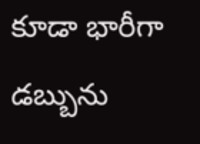కూడా భారీగా డబ్బును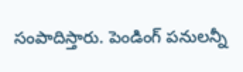సంపాదిస్తారు. పెండింగ్ పనులన్నీ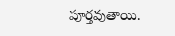పూర్తవుతాయి.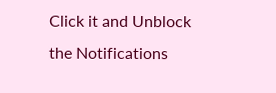Click it and Unblock the Notifications